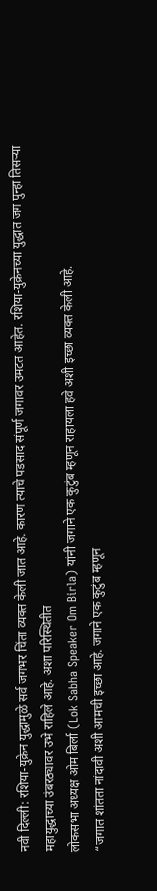नवी दिल्ली: रशिया-युक्रेन युद्धामुळे सर्व जगभर चिंता व्यक्त केली जात आहे. कारण त्याचे पडसाद संपूर्ण जगावर उमटत आहेत. रशिया-युक्रेनच्या युद्धात जग पुन्हा तिसऱ्या महायुद्धाच्या उंबरठ्यावर उभे राहिले आहे. अशा परिस्थितीत
लोकसभा अध्यक्ष ओम बिर्ला (Lok Sabha Speaker Om Birla) यांनी जगाने एक कुटुंब म्हणून राहायला हवे अशी इच्छा व्यक्त केली आहे.
“जगात शांतता नांदावी अशी आमची इच्छा आहे. जगाने एक कुटुंब म्हणून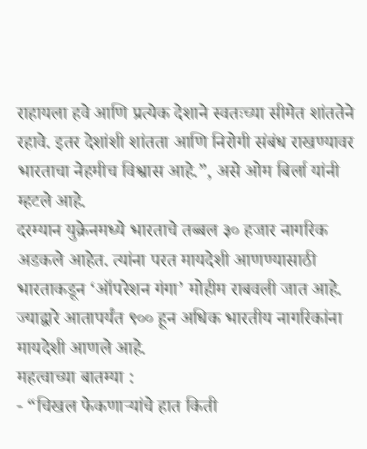राहायला हवे आणि प्रत्येक देशाने स्वतःच्या सीमेत शांततेने रहावे. इतर देशांशी शांतता आणि निरोगी संबंध राखण्यावर भारताचा नेहमीच विश्वास आहे.”, असे ओम बिर्ला यांनी म्हटले आहे.
दरम्यान युक्रेनमध्ये भारताचे तब्बल ३० हजार नागरिक अडकले आहेत. त्यांना परत मायदेशी आणण्यासाठी भारताकडून ‘ऑपरेशन गंगा’ मोहीम राबवली जात आहे. ज्याद्वारे आतापर्यंत ९०० हून अधिक भारतीय नागरिकांना मायदेशी आणले आहे.
महत्वाच्या बातम्या :
- “चिखल फेकणाऱ्यांचे हात किती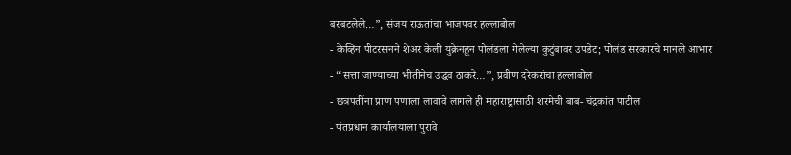बरबटलेले…”, संजय राऊतांचा भाजपवर हल्लाबोल
- केव्हिन पीटरसनने शेअर केली युक्रेनहून पोलंडला गेलेल्या कुटुंबावर उपडेट; पोलंड सरकारचे मानले आभार
- “सत्ता जाण्याच्या भीतीनेच उद्धव ठाकरे…”, प्रवीण दरेकरांचा हल्लाबोल
- छत्रपतींना प्राण पणाला लावावे लागले ही महाराष्ट्रासाठी शरमेची बाब- चंद्रकांत पाटील
- पंतप्रधान कार्यालयाला पुरावे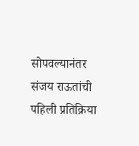सोपवल्यानंतर संजय राऊतांची पहिली प्रतिक्रिया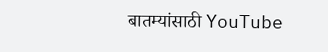बातम्यांसाठी YouTube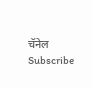चॅनेल Subscribe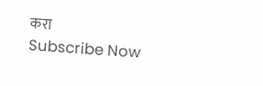करा
Subscribe Now